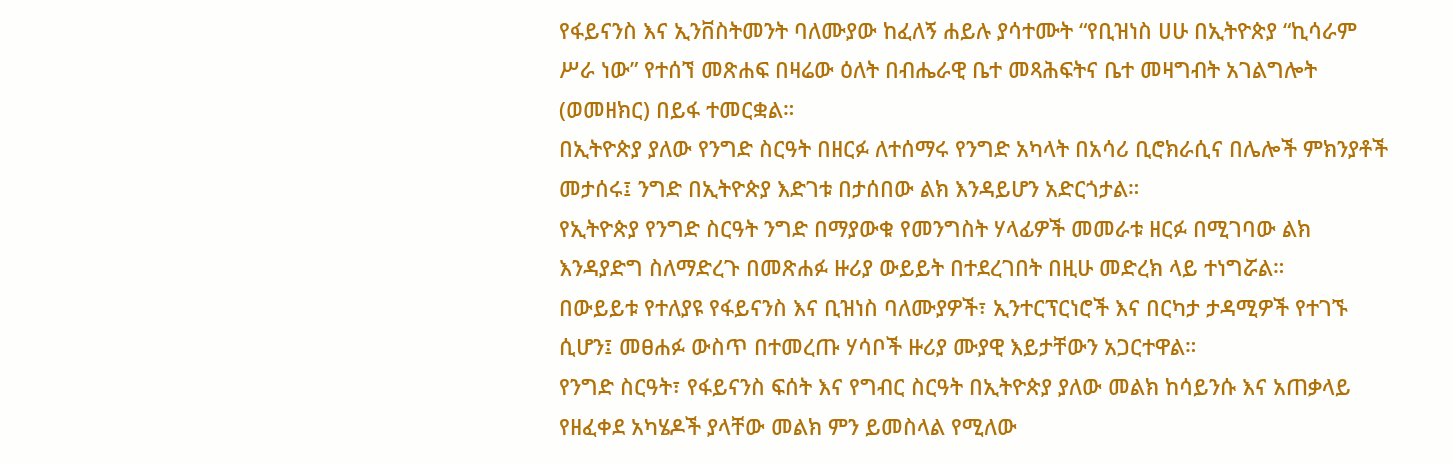የፋይናንስ እና ኢንቨስትመንት ባለሙያው ከፈለኝ ሐይሉ ያሳተሙት “የቢዝነስ ሀሁ በኢትዮጵያ “ኪሳራም ሥራ ነው” የተሰኘ መጽሐፍ በዛሬው ዕለት በብሔራዊ ቤተ መጻሕፍትና ቤተ መዛግብት አገልግሎት (ወመዘክር) በይፋ ተመርቋል።
በኢትዮጵያ ያለው የንግድ ስርዓት በዘርፉ ለተሰማሩ የንግድ አካላት በአሳሪ ቢሮክራሲና በሌሎች ምክንያቶች መታሰሩ፤ ንግድ በኢትዮጵያ እድገቱ በታሰበው ልክ እንዳይሆን አድርጎታል።
የኢትዮጵያ የንግድ ስርዓት ንግድ በማያውቁ የመንግስት ሃላፊዎች መመራቱ ዘርፉ በሚገባው ልክ እንዳያድግ ስለማድረጉ በመጽሐፉ ዙሪያ ውይይት በተደረገበት በዚሁ መድረክ ላይ ተነግሯል።
በውይይቱ የተለያዩ የፋይናንስ እና ቢዝነስ ባለሙያዎች፣ ኢንተርፕርነሮች እና በርካታ ታዳሚዎች የተገኙ ሲሆን፤ መፀሐፉ ውስጥ በተመረጡ ሃሳቦች ዙሪያ ሙያዊ እይታቸውን አጋርተዋል።
የንግድ ስርዓት፣ የፋይናንስ ፍሰት እና የግብር ስርዓት በኢትዮጵያ ያለው መልክ ከሳይንሱ እና አጠቃላይ የዘፈቀደ አካሄዶች ያላቸው መልክ ምን ይመስላል የሚለው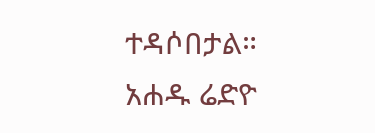ተዳሶበታል።
አሐዱ ሬድዮ